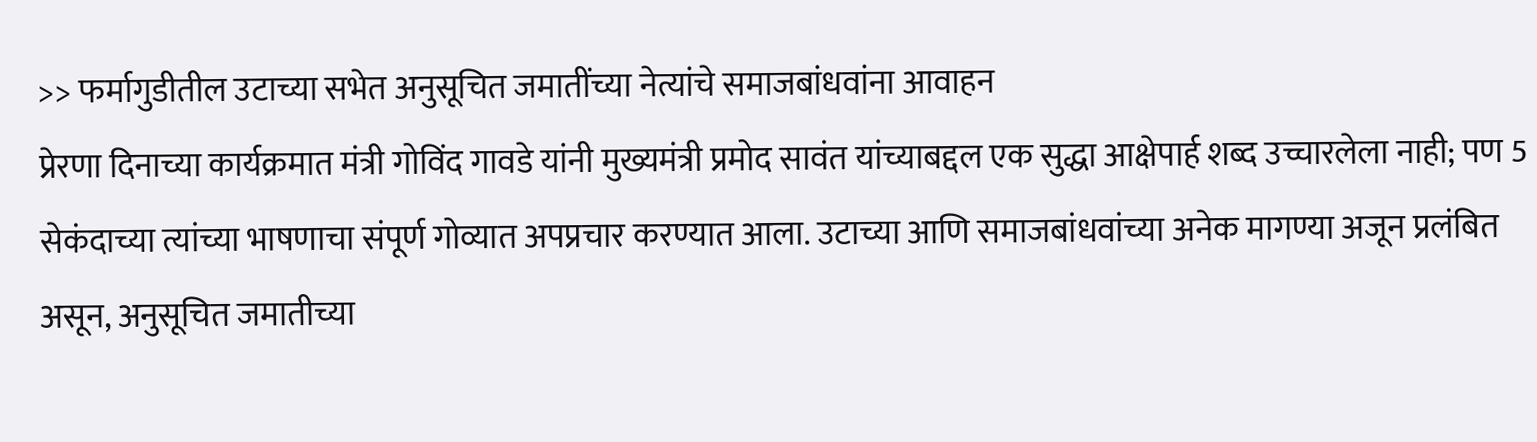>> फर्मागुडीतील उटाच्या सभेत अनुसूचित जमातींच्या नेत्यांचे समाजबांधवांना आवाहन
प्रेरणा दिनाच्या कार्यक्रमात मंत्री गोविंद गावडे यांनी मुख्यमंत्री प्रमोद सावंत यांच्याबद्दल एक सुद्धा आक्षेपार्ह शब्द उच्चारलेला नाही; पण 5 सेकंदाच्या त्यांच्या भाषणाचा संपूर्ण गोव्यात अपप्रचार करण्यात आला. उटाच्या आणि समाजबांधवांच्या अनेक मागण्या अजून प्रलंबित असून, अनुसूचित जमातीच्या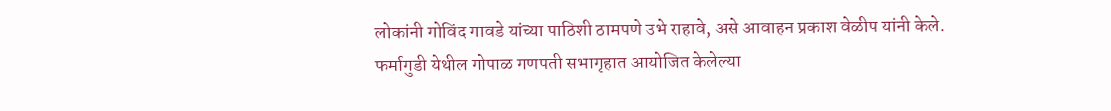लोकांनी गोविंद गावडे यांच्या पाठिशी ठामपणे उभे राहावे, असे आवाहन प्रकाश वेळीप यांनी केले.
फर्मागुडी येथील गोपाळ गणपती सभागृहात आयोजित केलेल्या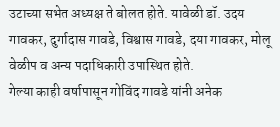उटाच्या सभेत अध्यक्ष ते बोलत होते. यावेळी डॉ. उदय गावकर, दुर्गादास गावडे, विश्वास गावडे, दया गावकर, मोलू वेळीप व अन्य पदाधिकारी उपास्थित होते.
गेल्या काही वर्षापासून गोविंद गावडे यांनी अनेक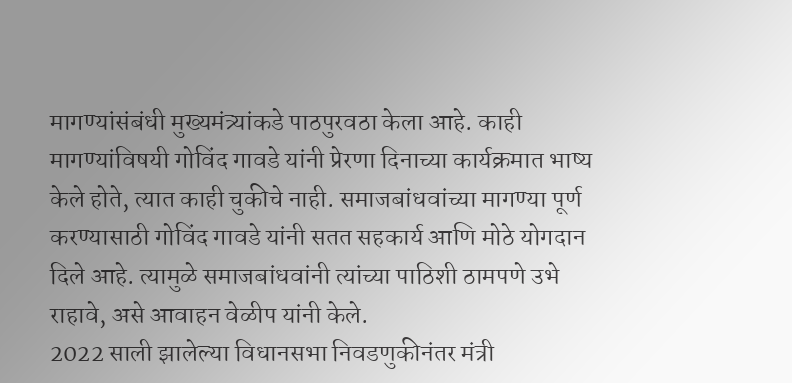मागण्यांसंबंधी मुख्यमंत्र्यांकडे पाठपुरवठा केला आहे. काही मागण्यांविषयी गोविंद गावडे यांनी प्रेरणा दिनाच्या कार्यक्रमात भाष्य केले होते, त्यात काही चुकीचे नाही. समाजबांधवांच्या मागण्या पूर्ण करण्यासाठी गोविंद गावडे यांनी सतत सहकार्य आणि मोठे योगदान दिले आहे. त्यामुळे समाजबांधवांनी त्यांच्या पाठिशी ठामपणे उभे राहावे, असे आवाहन वेळीप यांनी केले.
2022 साली झालेल्या विधानसभा निवडणुकीनंतर मंत्री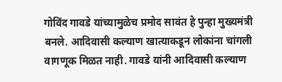गोविंद गावडे यांच्यामुळेच प्रमोद सावंत हे पुन्हा मुख्यमंत्री बनले. आदिवासी कल्याण खात्याकडून लोकांना चांगली वागणूक मिळत नाही. गावडे यांनी आदिवासी कल्याण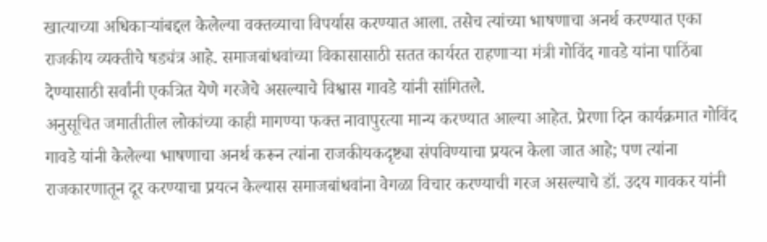खात्याच्या अधिकाऱ्यांबद्दल केलेल्या वक्तव्याचा विपर्यास करण्यात आला. तसेच त्यांच्या भाषणाचा अनर्थ करण्यात एका राजकीय व्यक्तीचे षड्यंत्र आहे. समाजबांधवांच्या विकासासाठी सतत कार्यरत राहणाऱ्या मंत्री गोविंद गावडे यांना पाठिंबा देण्यासाठी सर्वांनी एकत्रित येणे गरजेचे असल्याचे विश्वास गावडे यांनी सांगितले.
अनुसूचित जमातीतील लोकांच्या काही मागण्या फक्त नावापुरत्या मान्य करण्यात आल्या आहेत. प्रेरणा दिन कार्यक्रमात गोविंद गावडे यांनी केलेल्या भाषणाचा अनर्थ करून त्यांना राजकीयकदृष्ट्या संपविण्याचा प्रयत्न केला जात आहे; पण त्यांना राजकारणातून दूर करण्याचा प्रयत्न केल्यास समाजबांधवांना वेगळा विचार करण्याची गरज असल्याचे डॉ. उदय गावकर यांनी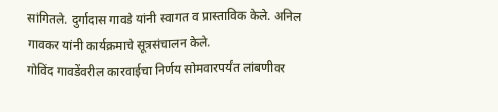सांगितले. दुर्गादास गावडे यांनी स्वागत व प्रास्ताविक केले. अनिल गावकर यांनी कार्यक्रमाचे सूत्रसंचालन केले.
गोविंद गावडेंवरील कारवाईचा निर्णय सोमवारपर्यंत लांबणीवर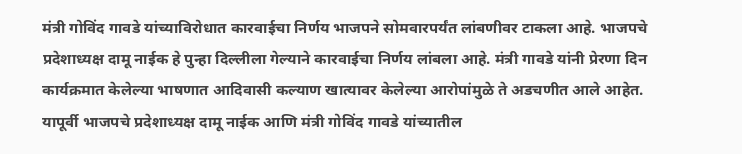मंत्री गोविंद गावडे यांच्याविरोधात कारवाईचा निर्णय भाजपने सोमवारपर्यंत लांबणीवर टाकला आहे. भाजपचे प्रदेशाध्यक्ष दामू नाईक हे पुन्हा दिल्लीला गेल्याने कारवाईचा निर्णय लांबला आहे. मंत्री गावडे यांनी प्रेरणा दिन कार्यक्रमात केलेल्या भाषणात आदिवासी कल्याण खात्यावर केलेल्या आरोपांमुळे ते अडचणीत आले आहेत. यापूर्वी भाजपचे प्रदेशाध्यक्ष दामू नाईक आणि मंत्री गोविंद गावडे यांच्यातील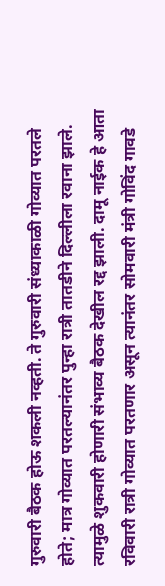गुरुवारी बैठक होऊ शकली नव्हती. ते गुरुवारी संध्याकाळी गोव्यात परतले होते; मात्र गोव्यात परतल्यानंतर पुन्हा रात्री तातडीने दिल्लीला रवाना झाले. त्यामुळे शुकवारी होणारी संभाव्य बैठक देखील रद्द झाली. दामू नाईक हे आता रविवारी रात्री गोव्यात परतणार असून त्यानंतर सोमवारी मंत्री गोविंद गावडे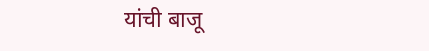यांची बाजू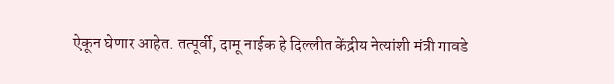ऐकून घेणार आहेत. तत्पूर्वी, दामू नाईक हे दिल्लीत केंद्रीय नेत्यांशी मंत्री गावडे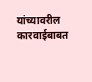यांच्यावरील कारवाईबाबत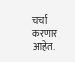चर्चा करणार आहेत.